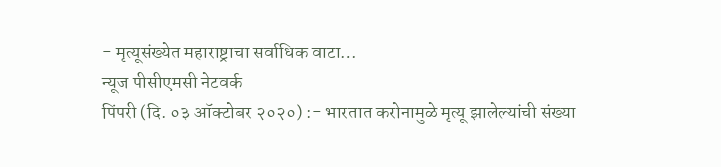- मृत्यूसंख्येत महाराष्ट्राचा सर्वाधिक वाटा…
न्यूज पीसीएमसी नेटवर्क
पिंपरी (दि. ०३ ऑक्टोबर २०२०) :- भारतात करोनामुळे मृत्यू झालेल्यांची संख्या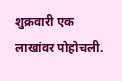शुक्रवारी एक लाखांवर पोहोचली.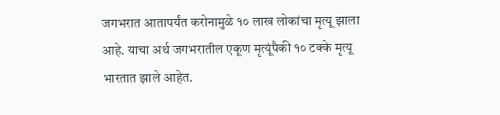जगभरात आतापर्यंत करोनामुळे १० लाख लोकांचा मृत्यू झाला आहे. याचा अर्थ जगभरातील एकूण मृत्यूंपैकी १० टक्के मृत्यू भारतात झाले आहेत.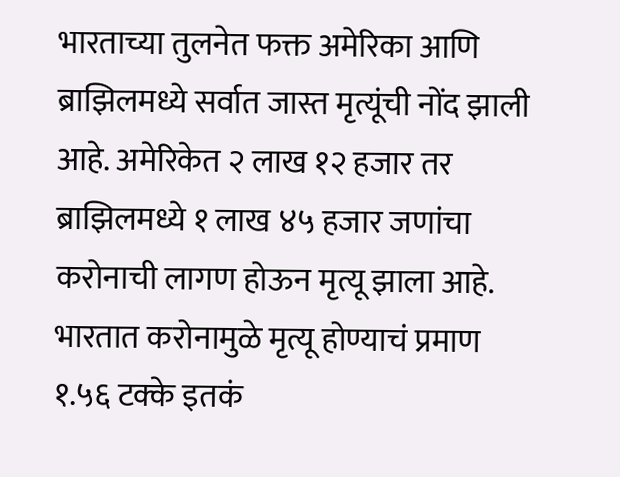भारताच्या तुलनेत फक्त अमेरिका आणि ब्राझिलमध्ये सर्वात जास्त मृत्यूंची नोंद झाली आहे. अमेरिकेत २ लाख १२ हजार तर ब्राझिलमध्ये १ लाख ४५ हजार जणांचा करोनाची लागण होऊन मृत्यू झाला आहे. भारतात करोनामुळे मृत्यू होण्याचं प्रमाण १.५६ टक्के इतकं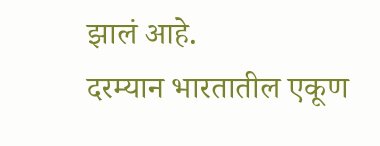झालं आहे.
दरम्यान भारतातील एकूण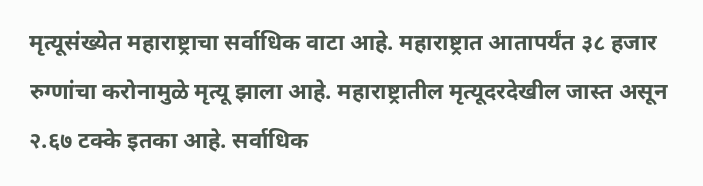मृत्यूसंख्येत महाराष्ट्राचा सर्वाधिक वाटा आहे. महाराष्ट्रात आतापर्यंत ३८ हजार रुग्णांचा करोनामुळे मृत्यू झाला आहे. महाराष्ट्रातील मृत्यूदरदेखील जास्त असून २.६७ टक्के इतका आहे. सर्वाधिक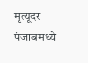मृत्यूदर पंजाबमध्ये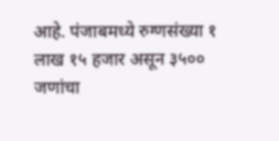आहे. पंजाबमध्ये रुग्णसंख्या १ लाख १५ हजार असून ३५०० जणांचा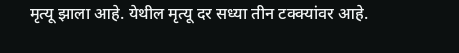मृत्यू झाला आहे. येथील मृत्यू दर सध्या तीन टक्क्यांवर आहे.